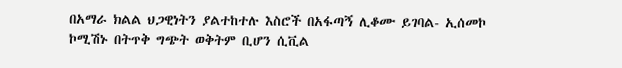በአማራ ክልል ህጋዊነትን ያልተከተሉ እስሮች በአፋጣኝ ሊቆሙ ይገባል- ኢሰመኮ
ኮሚሽኑ በትጥቅ ግጭት ወቅትም ቢሆን ሲቪል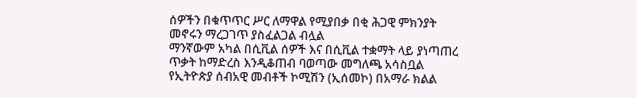ሰዎችን በቁጥጥር ሥር ለማዋል የሚያበቃ በቂ ሕጋዊ ምክንያት መኖሩን ማረጋገጥ ያስፈልጋል ብሏል
ማንኛውም አካል በሲቪል ሰዎች እና በሲቪል ተቋማት ላይ ያነጣጠረ ጥቃት ከማድረስ እንዲቆጠብ ባወጣው መግለጫ አሳስቧል
የኢትዮጵያ ሰብአዊ መብቶች ኮሚሽን (ኢሰመኮ) በአማራ ክልል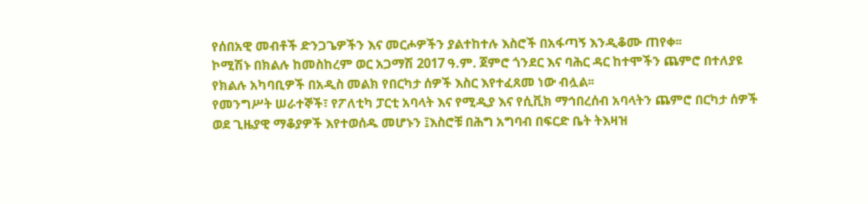የሰበአዊ መብቶች ድንጋጌዎችን እና መርሖዎችን ያልተከተሉ እስሮች በአፋጣኝ እንዲቆሙ ጠየቀ፡፡
ኮሚሽኑ በክልሉ ከመስከረም ወር አጋማሽ 2017 ዓ.ም. ጀምሮ ጎንደር እና ባሕር ዳር ከተሞችን ጨምሮ በተለያዩ የክልሉ አካባቢዎች በአዲስ መልክ የበርካታ ሰዎች እስር እየተፈጸመ ነው ብሏል፡፡
የመንግሥት ሠራተኞች፣ የፖለቲካ ፓርቲ አባላት እና የሚዲያ እና የሲቪክ ማኅበረሰብ አባላትን ጨምሮ በርካታ ሰዎች ወደ ጊዜያዊ ማቆያዎች እየተወሰዱ መሆኑን ፤እስሮቹ በሕግ አግባብ በፍርድ ቤት ትእዛዝ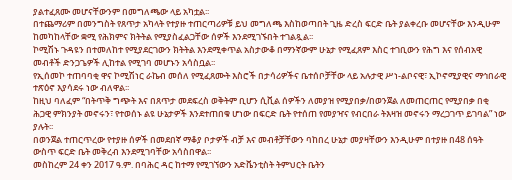ያልተፈጸሙ መሆናቸውንም በመግለጫው ላይ አካቷል፡፡
በተጨማሪም በመንግስት የጸጥታ አካላት የተያዙ ተጠርጣሪዎቹ ይህ መግለጫ እስከወጣበት ጊዜ ድረስ ፍርድ ቤት ያልቀረቡ መሆናቸው እንዲሁም ከመካከላቸው ቋሚ የሕክምና ክትትል የሚያስፈልጋቸው ሰዎች እንደሚገኙበት ተገልጿል፡፡
ኮሚሽኑ ጉዳዩን በተመለከተ የሚያደርገውን ክትትል እንደሚቀጥል አስታውቆ በማንኛውም ሁኔታ የሚፈጸም እስር ተገቢውን የሕግ እና የሰብአዊ መብቶች ድንጋጌዎች ሊከተል የሚገባ መሆኑን አሳስቧል፡፡
የኢሰመኮ ተጠባባቂ ዋና ኮሚሽነር ራኬብ መሰለ የሚፈጸሙት እስሮች በታሳሪዎችና ቤተሰቦቻቸው ላይ አሉታዊ ሥነ-ልቦናዊ፣ ኢኮኖሚያዊና ማኅበራዊ ተጽዕኖ እያሳደሩ ነው ብለዋል፡፡
ከዚህ ባለፈም “በትጥቅ ግጭት እና በጸጥታ መደፍረስ ወቅትም ቢሆን ሲቪል ሰዎችን ለመያዝ የሚያበቃ/በወንጀል ለመጠርጠር የሚያበቃ በቂ ሕጋዊ ምክንያት መኖሩን፣ የተወሰኑ ልዩ ሁኔታዎች እንደተጠበቁ ሆነው በፍርድ ቤት የተሰጠ የመያዣና የብርበራ ትእዛዝ መኖሩን ማረጋገጥ ይገባል” ነው ያሉት፡፡
በወንጀል ተጠርጥረው የተያዙ ሰዎች በመደበኛ ማቆያ ቦታዎች ብቻ እና መብቶቻቸውን ባከበረ ሁኔታ መያዛቸውን እንዲሁም በተያዙ በ48 ሰዓት ውስጥ ፍርድ ቤት መቅረብ እንደሚገባቸው አሳስበዋል፡፡
መስከረም 24 ቀን 2017 ዓ.ም. በባሕር ዳር ከተማ የሚገኘውን አድቬንቲስት ትምህርት ቤትን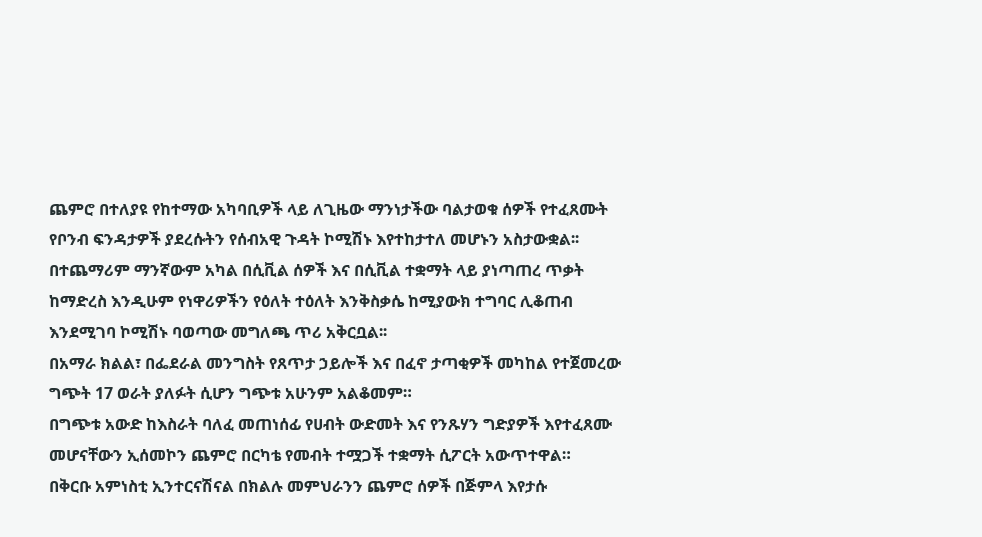ጨምሮ በተለያዩ የከተማው አካባቢዎች ላይ ለጊዜው ማንነታችው ባልታወቁ ሰዎች የተፈጸሙት የቦንብ ፍንዳታዎች ያደረሱትን የሰብአዊ ጉዳት ኮሚሽኑ እየተከታተለ መሆኑን አስታውቋል፡፡
በተጨማሪም ማንኛውም አካል በሲቪል ሰዎች እና በሲቪል ተቋማት ላይ ያነጣጠረ ጥቃት ከማድረስ እንዲሁም የነዋሪዎችን የዕለት ተዕለት እንቅስቃሴ ከሚያውክ ተግባር ሊቆጠብ እንደሚገባ ኮሚሽኑ ባወጣው መግለጫ ጥሪ አቅርቧል፡፡
በአማራ ክልል፣ በፌደራል መንግስት የጸጥታ ኃይሎች እና በፈኖ ታጣቂዎች መካከል የተጀመረው ግጭት 17 ወራት ያለፉት ሲሆን ግጭቱ አሁንም አልቆመም።
በግጭቱ አውድ ከእስራት ባለፈ መጠነሰፊ የሀብት ውድመት እና የንጹሃን ግድያዎች እየተፈጸሙ መሆናቸውን ኢሰመኮን ጨምሮ በርካቴ የመብት ተሟጋች ተቋማት ሲፖርት አውጥተዋል።
በቅርቡ አምነስቲ ኢንተርናሽናል በክልሉ መምህራንን ጨምሮ ሰዎች በጅምላ እየታሱ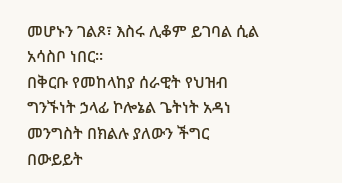መሆኑን ገልጾ፣ እስሩ ሊቆም ይገባል ሲል አሳስቦ ነበር።
በቅርቡ የመከላከያ ሰራዊት የህዝብ ግንኙነት ኃላፊ ኮሎኔል ጌትነት አዳነ መንግስት በክልሉ ያለውን ችግር በውይይት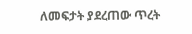ለመፍታት ያደረጠው ጥረት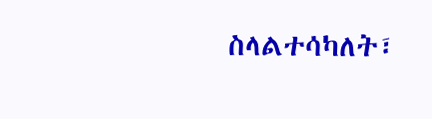ስላልተሳካለት፣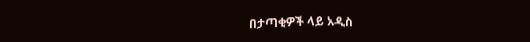በታጣቂዎች ላይ አዲስ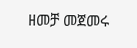ዘመቻ መጀመሩ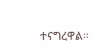ተናግረዋል።